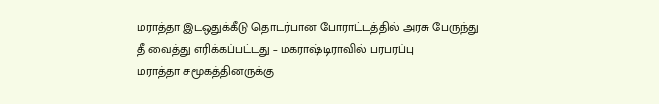மராத்தா இடஒதுக்கீடு தொடர்பான போராட்டத்தில் அரசு பேருந்து தீ வைத்து எரிக்கப்பட்டது – மகராஷ்டிராவில் பரபரப்பு
மராத்தா சமூகத்தினருக்கு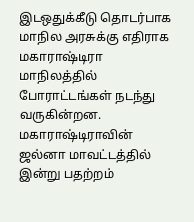இடஒதுக்கீடு தொடர்பாக மாநில அரசுக்கு எதிராக மகாராஷ்டிரா மாநிலத்தில் போராட்டங்கள் நடந்து வருகின்றன. மகாராஷ்டிராவின் ஜல்னா மாவட்டத்தில் இன்று பதற்றம்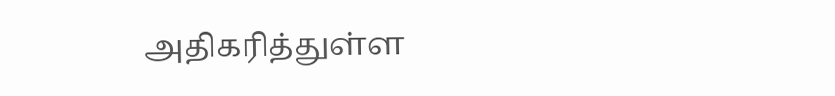அதிகரித்துள்ள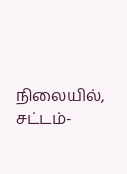நிலையில், சட்டம்-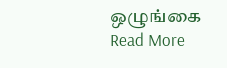ஒழுங்கை
Read More